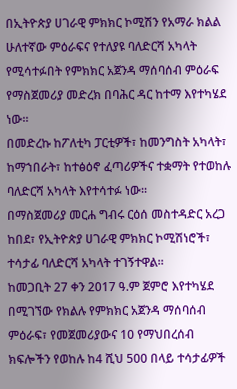በኢትዮጵያ ሀገራዊ ምክክር ኮሚሽን የአማራ ክልል ሁለተኛው ምዕራፍና የተለያዩ ባለድርሻ አካላት የሚሳተፉበት የምክክር አጀንዳ ማሰባሰብ ምዕራፍ የማስጀመሪያ መድረክ በባሕር ዳር ከተማ እየተካሄደ ነው።
በመድረኩ ከፖለቲካ ፓርቲዎች፣ ከመንግስት አካላት፣ ከማኀበራት፣ ከተፅዕኖ ፈጣሪዎችና ተቋማት የተወከሉ ባለድርሻ አካላት እየተሳተፉ ነው።
በማስጀመሪያ መርሐ ግብሩ ርዕሰ መስተዳድር አረጋ ከበደ፣ የኢትዮጵያ ሀገራዊ ምክክር ኮሚሽነሮች፣ ተሳታፊ ባለድርሻ አካላት ተገኝተዋል።
ከመጋቢት 27 ቀን 2017 ዓ.ም ጀምሮ እየተካሄደ በሚገኘው የክልሉ የምክክር አጀንዳ ማሰባሰብ ምዕራፍ፣ የመጀመሪያውና 10 የማህበረሰብ ክፍሎችን የወከሉ ከ4 ሺህ 500 በላይ ተሳታፊዎች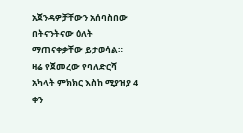አጀንዳዎቻቸውን አሰባስበው በትናንትናው ዕለት ማጠናቀቃቸው ይታወሳል።
ዛሬ የጀመረው የባለድርሻ አካላት ምክክር እስከ ሚያዝያ 4 ቀን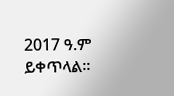2017 ዓ.ም ይቀጥላል።